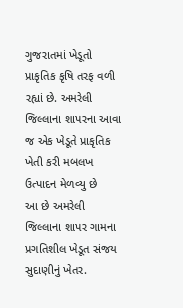ગુજરાતમાં ખેડૂતો પ્રાકૃતિક કૃષિ તરફ વળી રહ્યાં છે. અમરેલી જિલ્લાના શાપરના આવા જ એક ખેડૂતે પ્રાકૃતિક ખેતી કરી મબલખ ઉત્પાદન મેળવ્યુ છે
આ છે અમરેલી જિલ્લાના શાપર ગામના પ્રગતિશીલ ખેડૂત સંજય સુદાણીનું ખેતર.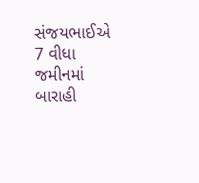સંજયભાઈએ 7 વીધા જમીનમાં બારાહી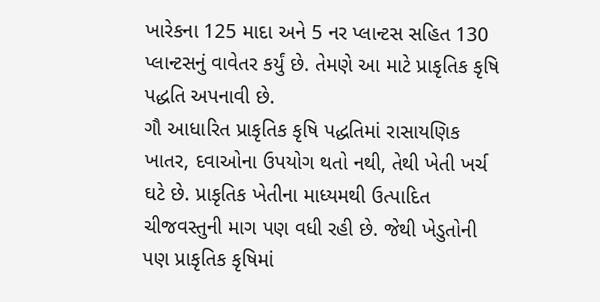ખારેકના 125 માદા અને 5 નર પ્લાન્ટસ સહિત 130 પ્લાન્ટસનું વાવેતર કર્યું છે. તેમણે આ માટે પ્રાકૃતિક કૃષિ પદ્ધતિ અપનાવી છે.
ગૌ આધારિત પ્રાકૃતિક કૃષિ પદ્ધતિમાં રાસાયણિક ખાતર, દવાઓના ઉપયોગ થતો નથી, તેથી ખેતી ખર્ચ ઘટે છે. પ્રાકૃતિક ખેતીના માધ્યમથી ઉત્પાદિત ચીજવસ્તુની માગ પણ વધી રહી છે. જેથી ખેડુતોની પણ પ્રાકૃતિક કૃષિમાં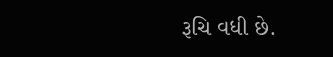રૂચિ વધી છે.